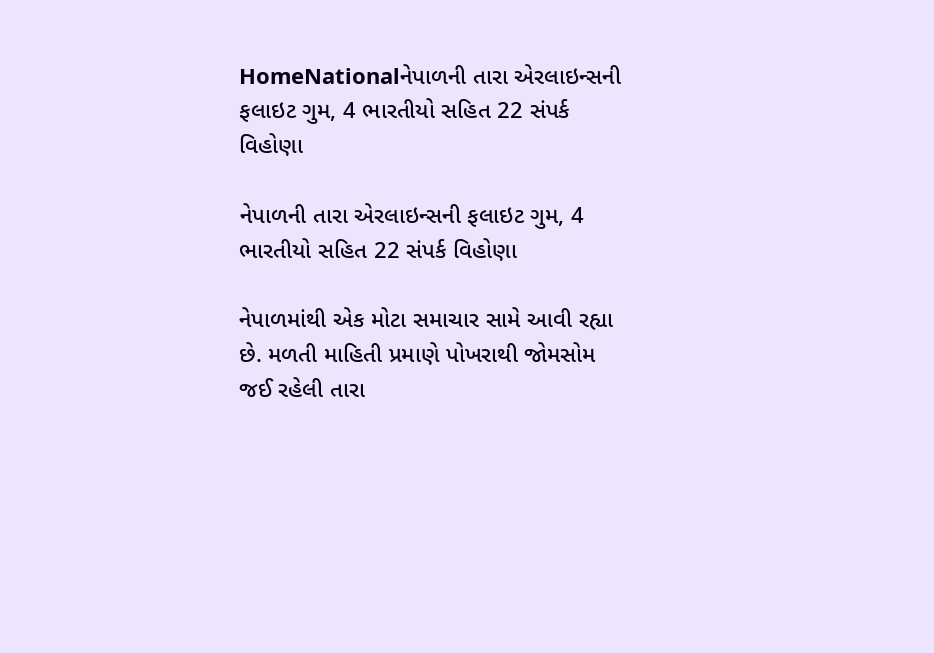HomeNationalનેપાળની તારા એરલાઇન્સની ફલાઇટ ગુમ, 4 ભારતીયો સહિત 22 સંપર્ક વિહોણા

નેપાળની તારા એરલાઇન્સની ફલાઇટ ગુમ, 4 ભારતીયો સહિત 22 સંપર્ક વિહોણા

નેપાળમાંથી એક મોટા સમાચાર સામે આવી રહ્યા છે. મળતી માહિતી પ્રમાણે પોખરાથી જોમસોમ જઈ રહેલી તારા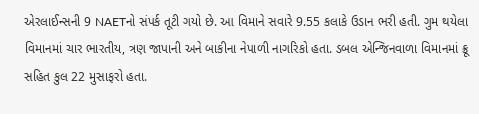એરલાઈન્સની 9 NAETનો સંપર્ક તૂટી ગયો છે. આ વિમાને સવારે 9.55 કલાકે ઉડાન ભરી હતી. ગુમ થયેલા વિમાનમાં ચાર ભારતીય, ત્રણ જાપાની અને બાકીના નેપાળી નાગરિકો હતા. ડબલ એન્જિનવાળા વિમાનમાં ક્રૂ સહિત કુલ 22 મુસાફરો હતા.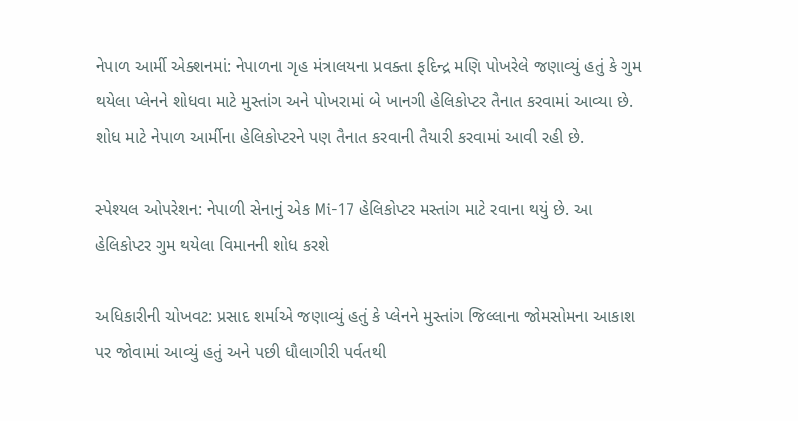નેપાળ આર્મી એક્શનમાં: નેપાળના ગૃહ મંત્રાલયના પ્રવક્તા ફદિન્દ્ર મણિ પોખરેલે જણાવ્યું હતું કે ગુમ થયેલા પ્લેનને શોધવા માટે મુસ્તાંગ અને પોખરામાં બે ખાનગી હેલિકોપ્ટર તૈનાત કરવામાં આવ્યા છે. શોધ માટે નેપાળ આર્મીના હેલિકોપ્ટરને પણ તૈનાત કરવાની તૈયારી કરવામાં આવી રહી છે.

સ્પેશ્યલ ઓપરેશન: નેપાળી સેનાનું એક Mi-17 હેલિકોપ્ટર મસ્તાંગ માટે રવાના થયું છે. આ હેલિકોપ્ટર ગુમ થયેલા વિમાનની શોધ કરશે

અધિકારીની ચોખવટ: પ્રસાદ શર્માએ જણાવ્યું હતું કે પ્લેનને મુસ્તાંગ જિલ્લાના જોમસોમના આકાશ પર જોવામાં આવ્યું હતું અને પછી ધૌલાગીરી પર્વતથી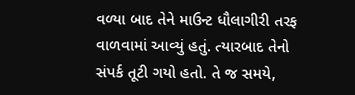વળ્યા બાદ તેને માઉન્ટ ધૌલાગીરી તરફ વાળવામાં આવ્યું હતું. ત્યારબાદ તેનો સંપર્ક તૂટી ગયો હતો. તે જ સમયે,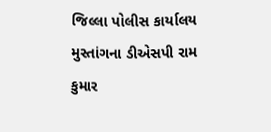જિલ્લા પોલીસ કાર્યાલય મુસ્તાંગના ડીએસપી રામ કુમાર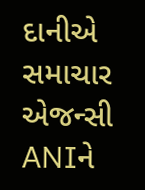દાનીએ સમાચાર એજન્સી ANIને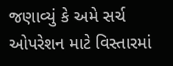જણાવ્યું કે અમે સર્ચ ઓપરેશન માટે વિસ્તારમાં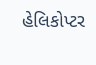હેલિકોપ્ટર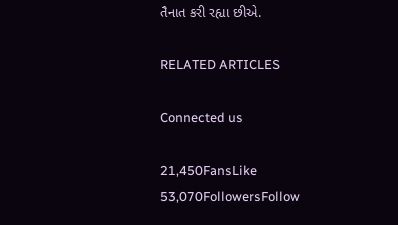તૈનાત કરી રહ્યા છીએ.

RELATED ARTICLES

Connected us

21,450FansLike
53,070FollowersFollow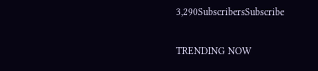3,290SubscribersSubscribe

TRENDING NOW